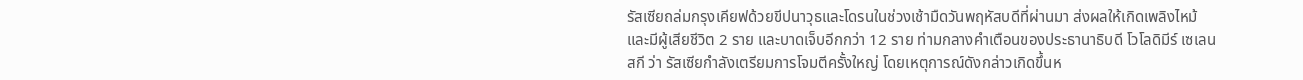รัสเซียถล่มกรุงเคียฟด้วยขีปนาวุธและโดรนในช่วงเช้ามืดวันพฤหัสบดีที่ผ่านมา ส่งผลให้เกิดเพลิงไหม้และมีผู้เสียชีวิต 2 ราย และบาดเจ็บอีกกว่า 12 ราย ท่ามกลางคำเตือนของประธานาธิบดี โวโลดิมีร์ เซเลนสกี ว่า รัสเซียกำลังเตรียมการโจมตีครั้งใหญ่ โดยเหตุการณ์ดังกล่าวเกิดขึ้นห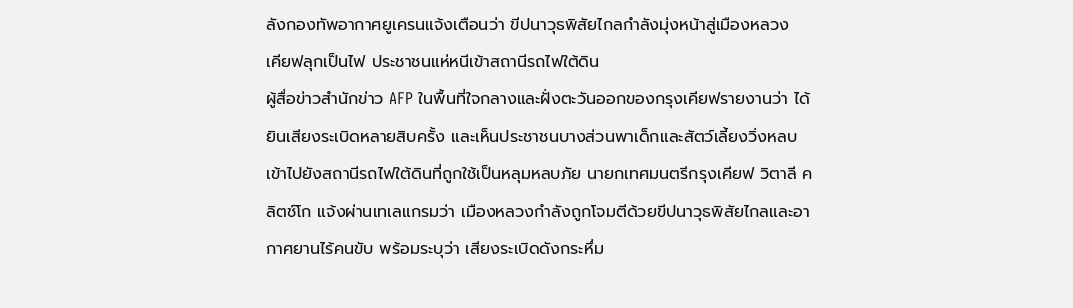ลังกองทัพอากาศยูเครนแจ้งเตือนว่า ขีปนาวุธพิสัยไกลกำลังมุ่งหน้าสู่เมืองหลวง
เคียฟลุกเป็นไฟ ประชาชนแห่หนีเข้าสถานีรถไฟใต้ดิน
ผู้สื่อข่าวสำนักข่าว AFP ในพื้นที่ใจกลางและฝั่งตะวันออกของกรุงเคียฟรายงานว่า ได้ยินเสียงระเบิดหลายสิบครั้ง และเห็นประชาชนบางส่วนพาเด็กและสัตว์เลี้ยงวิ่งหลบเข้าไปยังสถานีรถไฟใต้ดินที่ถูกใช้เป็นหลุมหลบภัย นายกเทศมนตรีกรุงเคียฟ วิตาลี คลิตช์โก แจ้งผ่านเทเลแกรมว่า เมืองหลวงกำลังถูกโจมตีด้วยขีปนาวุธพิสัยไกลและอากาศยานไร้คนขับ พร้อมระบุว่า เสียงระเบิดดังกระหึ่ม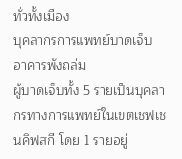ทั่วทั้งเมือง
บุคลากรการแพทย์บาดเจ็บ อาคารพังถล่ม
ผู้บาดเจ็บทั้ง 5 รายเป็นบุคลากรทางการแพทย์ในเขตเชฟเชนคิฟสกี โดย 1 รายอยู่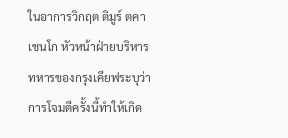ในอาการวิกฤต ติมูร์ ตคาเชนโก หัวหน้าฝ่ายบริหารทหารของกรุงเคียฟระบุว่า การโจมตีครั้งนี้ทำให้เกิด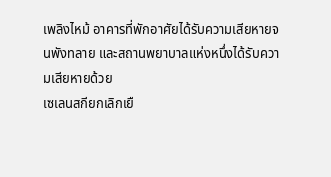เพลิงไหม้ อาคารที่พักอาศัยได้รับความเสียหายจนพังทลาย และสถานพยาบาลแห่งหนึ่งได้รับความเสียหายด้วย
เซเลนสกียกเลิกเยื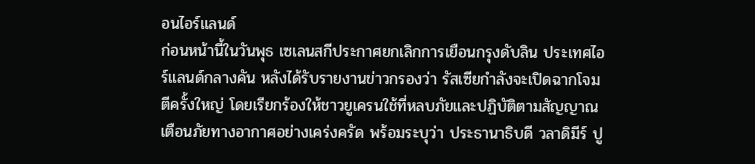อนไอร์แลนด์
ก่อนหน้านี้ในวันพุธ เซเลนสกีประกาศยกเลิกการเยือนกรุงดับลิน ประเทศไอร์แลนด์กลางคัน หลังได้รับรายงานข่าวกรองว่า รัสเซียกำลังจะเปิดฉากโจมตีครั้งใหญ่ โดยเรียกร้องให้ชาวยูเครนใช้ที่หลบภัยและปฏิบัติตามสัญญาณเตือนภัยทางอากาศอย่างเคร่งครัด พร้อมระบุว่า ประธานาธิบดี วลาดิมีร์ ปู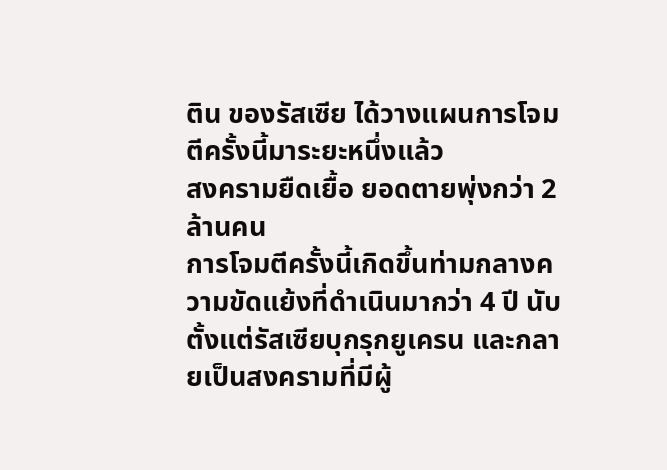ติน ของรัสเซีย ได้วางแผนการโจมตีครั้งนี้มาระยะหนึ่งแล้ว
สงครามยืดเยื้อ ยอดตายพุ่งกว่า 2 ล้านคน
การโจมตีครั้งนี้เกิดขึ้นท่ามกลางความขัดแย้งที่ดำเนินมากว่า 4 ปี นับตั้งแต่รัสเซียบุกรุกยูเครน และกลายเป็นสงครามที่มีผู้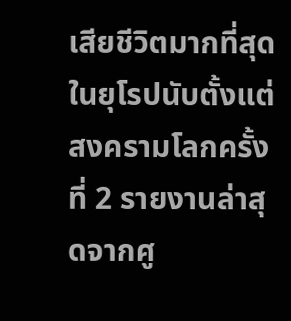เสียชีวิตมากที่สุดในยุโรปนับตั้งแต่สงครามโลกครั้งที่ 2 รายงานล่าสุดจากศู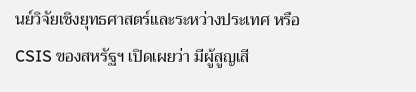นย์วิจัยเชิงยุทธศาสตร์และระหว่างประเทศ หรือ CSIS ของสหรัฐฯ เปิดเผยว่า มีผู้สูญเสี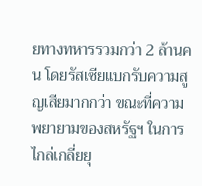ยทางทหารรวมกว่า 2 ล้านคน โดยรัสเซียแบกรับความสูญเสียมากกว่า ขณะที่ความพยายามของสหรัฐฯ ในการไกล่เกลี่ยยุ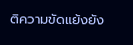ติความขัดแย้งยัง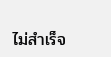ไม่สำเร็จ